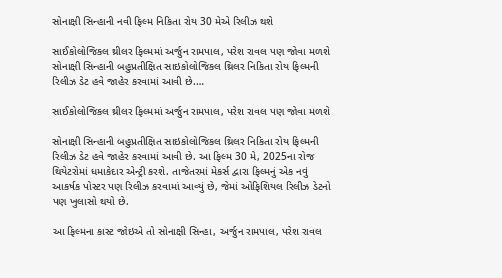સોનાક્ષી સિન્હાની નવી ફિલ્મ નિકિતા રોય 30 મેએ રિલીઝ થશે

સાઈકોલોજિકલ થ્રીલર ફિલ્મમાં અર્જુન રામપાલ, પરેશ રાવલ પણ જોવા મળશે સોનાક્ષી સિન્હાની બહુપ્રતીક્ષિત સાઇકોલોજિકલ થ્રિલર નિકિતા રોય ફિલ્મની રિલીઝ ડેટ હવે જાહેર કરવામાં આવી છે.…

સાઈકોલોજિકલ થ્રીલર ફિલ્મમાં અર્જુન રામપાલ, પરેશ રાવલ પણ જોવા મળશે

સોનાક્ષી સિન્હાની બહુપ્રતીક્ષિત સાઇકોલોજિકલ થ્રિલર નિકિતા રોય ફિલ્મની રિલીઝ ડેટ હવે જાહેર કરવામાં આવી છે. આ ફિલ્મ 30 મે, 2025ના રોજ થિયેટરોમાં ધમાકેદાર એન્ટ્રી કરશે. તાજેતરમાં મેકર્સ દ્વારા ફિલ્મનું એક નવું આકર્ષક પોસ્ટર પણ રિલીઝ કરવામાં આવ્યું છે, જેમાં ઓફિશિયલ રિલીઝ ડેટનો પણ ખુલાસો થયો છે.

આ ફિલ્મના કાસ્ટ જોઇએ તો સોનાક્ષી સિન્હા, અર્જુન રામપાલ, પરેશ રાવલ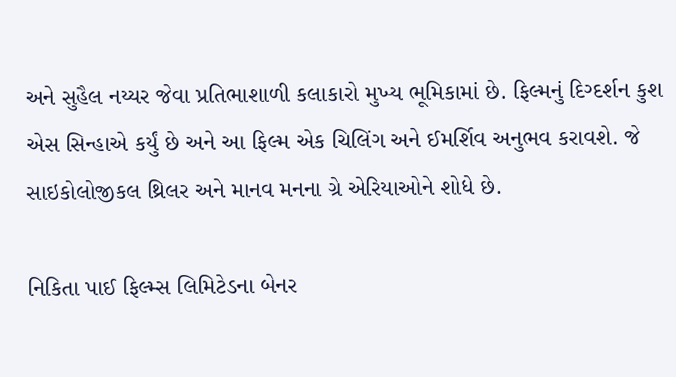અને સુહૈલ નય્યર જેવા પ્રતિભાશાળી કલાકારો મુખ્ય ભૂમિકામાં છે. ફિલ્મનું દિગ્દર્શન કુશ એસ સિન્હાએ કર્યું છે અને આ ફિલ્મ એક ચિલિંગ અને ઈમર્શિવ અનુભવ કરાવશે. જે સાઇકોલોજીકલ થ્રિલર અને માનવ મનના ગ્રે એરિયાઓને શોધે છે.

નિકિતા પાઈ ફિલ્મ્સ લિમિટેડના બેનર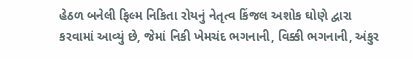હેઠળ બનેલી ફિલ્મ નિકિતા રોયનું નેતૃત્વ કિંજલ અશોક ઘોણે દ્વારા કરવામાં આવ્યું છે, જેમાં નિકી ખેમચંદ ભગનાની, વિક્કી ભગનાની, અંકુર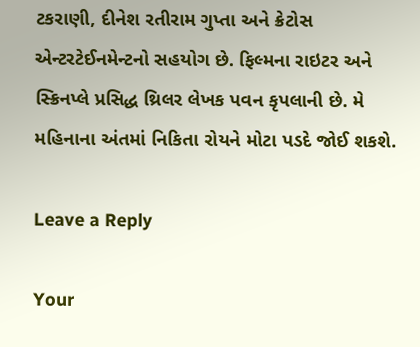ટકરાણી, દીનેશ રતીરામ ગુપ્તા અને ક્રેટોસ એન્ટરટેઈનમેન્ટનો સહયોગ છે. ફિલ્મના રાઇટર અને સ્ક્રિનપ્લે પ્રસિદ્ધ થ્રિલર લેખક પવન કૃપલાની છે. મે મહિનાના અંતમાં નિકિતા રોયને મોટા પડદે જોઈ શકશે.

Leave a Reply

Your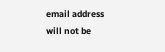email address will not be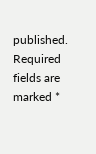published. Required fields are marked *